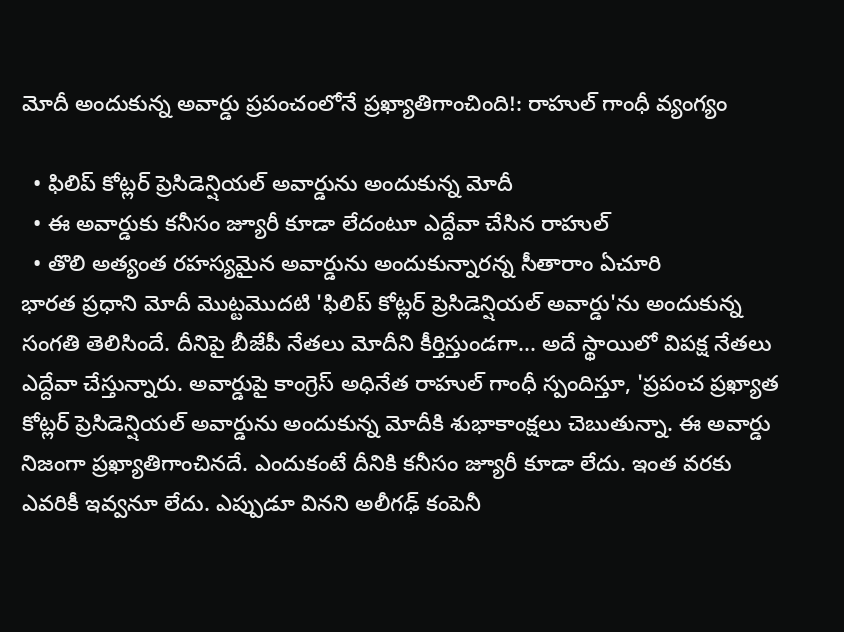మోదీ అందుకున్న అవార్డు ప్రపంచంలోనే ప్రఖ్యాతిగాంచింది!: రాహుల్ గాంధీ వ్యంగ్యం

  • ఫిలిప్ కోట్లర్ ప్రెసిడెన్షియల్ అవార్డును అందుకున్న మోదీ
  • ఈ అవార్డుకు కనీసం జ్యూరీ కూడా లేదంటూ ఎద్దేవా చేసిన రాహుల్
  • తొలి అత్యంత రహస్యమైన అవార్డును అందుకున్నారన్న సీతారాం ఏచూరి
భారత ప్రధాని మోదీ మొట్టమొదటి 'ఫిలిప్ కోట్లర్ ప్రెసిడెన్షియల్ అవార్డు'ను అందుకున్న సంగతి తెలిసిందే. దీనిపై బీజేపీ నేతలు మోదీని కీర్తిస్తుండగా... అదే స్థాయిలో విపక్ష నేతలు ఎద్దేవా చేస్తున్నారు. అవార్డుపై కాంగ్రెస్ అధినేత రాహుల్ గాంధీ స్పందిస్తూ, 'ప్రపంచ ప్రఖ్యాత కోట్లర్ ప్రెసిడెన్షియల్ అవార్డును అందుకున్న మోదీకి శుభాకాంక్షలు చెబుతున్నా. ఈ అవార్డు నిజంగా ప్రఖ్యాతిగాంచినదే. ఎందుకంటే దీనికి కనీసం జ్యూరీ కూడా లేదు. ఇంత వరకు ఎవరికీ ఇవ్వనూ లేదు. ఎప్పుడూ వినని అలీగఢ్ కంపెనీ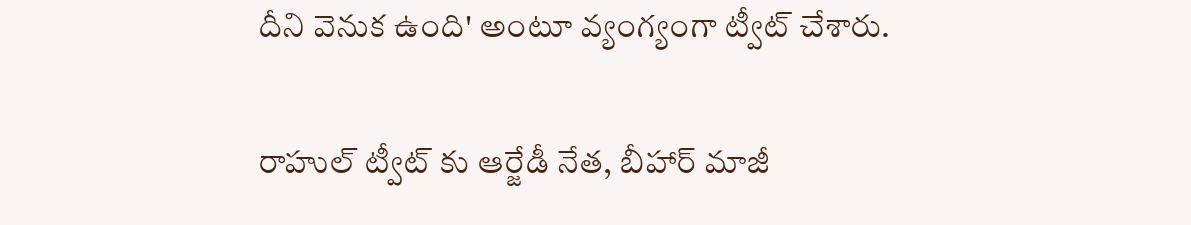దీని వెనుక ఉంది' అంటూ వ్యంగ్యంగా ట్వీట్ చేశారు.

రాహుల్ ట్వీట్ కు ఆర్జేడీ నేత, బీహార్ మాజీ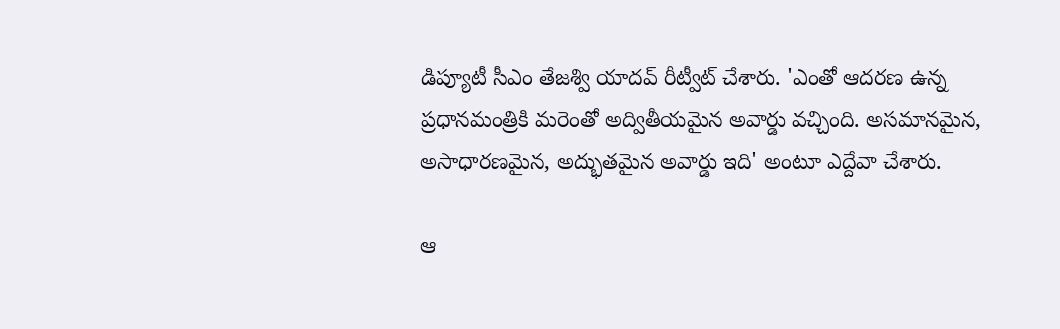డిప్యూటీ సీఎం తేజశ్వి యాదవ్ రీట్వీట్ చేశారు. 'ఎంతో ఆదరణ ఉన్న ప్రధానమంత్రికి మరెంతో అద్వితీయమైన అవార్డు వచ్చింది. అసమానమైన, అసాధారణమైన, అద్భుతమైన అవార్డు ఇది' అంటూ ఎద్దేవా చేశారు.

ఆ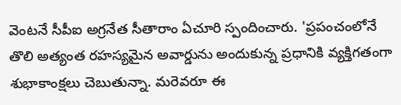వెంటనే సీపీఐ అగ్రనేత సీతారాం ఏచూరి స్పందించారు. 'ప్రపంచంలోనే తొలి అత్యంత రహస్యమైన అవార్డును అందుకున్న ప్రధానికి వ్యక్తిగతంగా శుభాకాంక్షలు చెబుతున్నా. మరెవరూ ఈ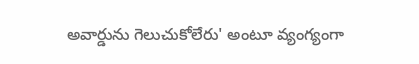అవార్డును గెలుచుకోలేరు' అంటూ వ్యంగ్యంగా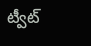ట్వీట్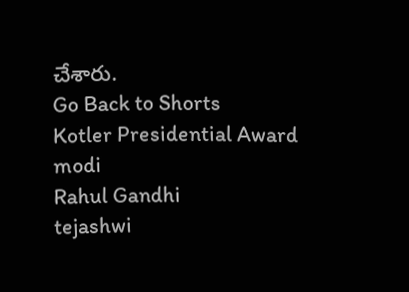చేశారు.
Go Back to Shorts
Kotler Presidential Award
modi
Rahul Gandhi
tejashwi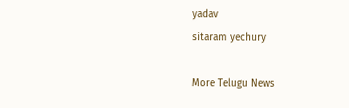yadav
sitaram yechury

More Telugu News